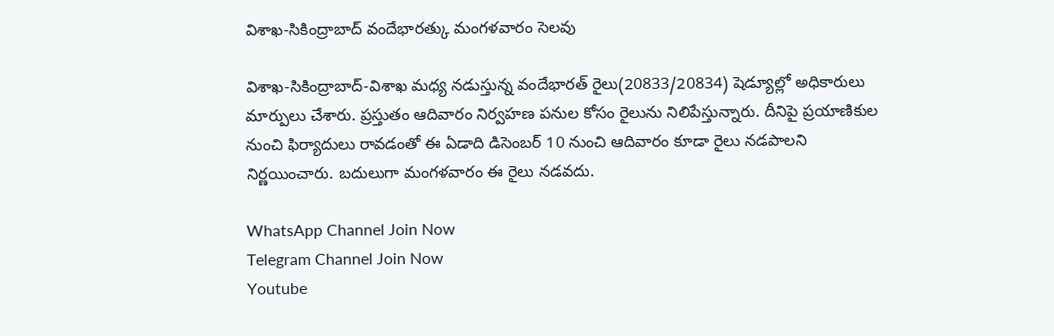విశాఖ-సికింద్రాబాద్ వందేభారత్కు మంగళవారం సెలవు

విశాఖ-సికింద్రాబాద్-విశాఖ మధ్య నడుస్తున్న వందేభారత్ రైలు(20833/20834) షెడ్యూల్లో అధికారులు మార్పులు చేశారు. ప్రస్తుతం ఆదివారం నిర్వహణ పనుల కోసం రైలును నిలిపేస్తున్నారు. దీనిపై ప్రయాణికుల నుంచి ఫిర్యాదులు రావడంతో ఈ ఏడాది డిసెంబర్ 10 నుంచి ఆదివారం కూడా రైలు నడపాలని నిర్ణయించారు. బదులుగా మంగళవారం ఈ రైలు నడవదు.

WhatsApp Channel Join Now
Telegram Channel Join Now
Youtube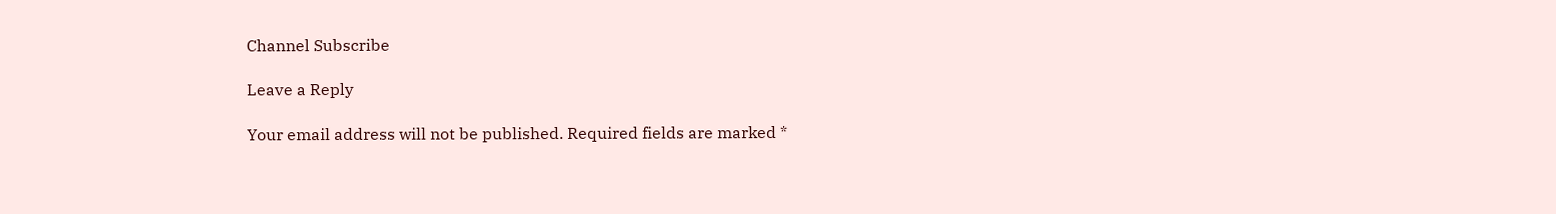Channel Subscribe

Leave a Reply

Your email address will not be published. Required fields are marked *